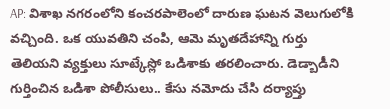AP: విశాఖ నగరంలోని కంచరపాలెంలో దారుణ ఘటన వెలుగులోకి వచ్చింది. ఒక యువతిని చంపి, ఆమె మృతదేహాన్ని గుర్తు తెలియని వ్యక్తులు సూట్కేస్లో ఒడిశాకు తరలించారు. డెడ్బాడీని గుర్తించిన ఒడిశా పోలీసులు.. కేసు నమోదు చేసి దర్యాప్తు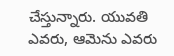చేస్తున్నారు. యువతి ఎవరు, ఆమెను ఎవరు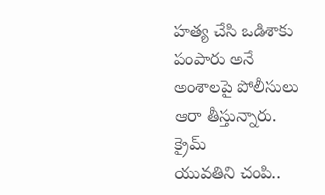హత్య చేసి ఒడిశాకు పంపారు అనే అంశాలపై పోలీసులు ఆరా తీస్తున్నారు.
క్రైమ్
యువతిని చంపి..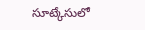సూట్కేసులో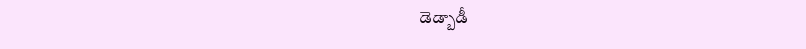డెడ్బాడీ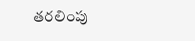తరలింపు